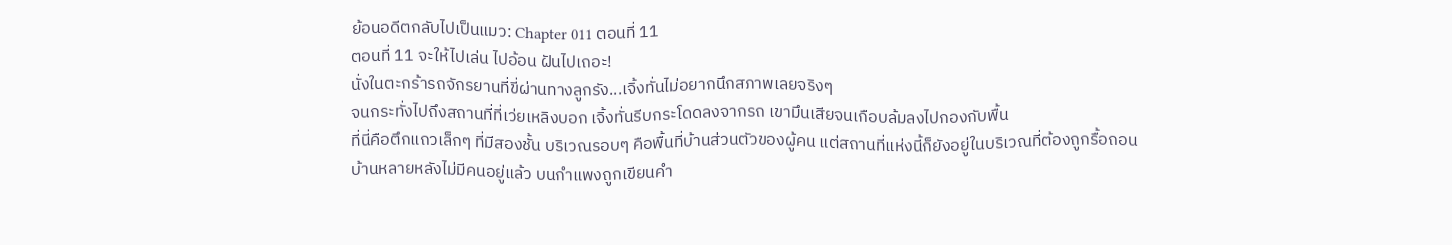ย้อนอดีตกลับไปเป็นแมว: Chapter 011 ตอนที่ 11
ตอนที่ 11 จะให้ไปเล่น ไปอ้อน ฝันไปเถอะ!
นั่งในตะกร้ารถจักรยานที่ขี่ผ่านทางลูกรัง...เจิ้งทั่นไม่อยากนึกสภาพเลยจริงๆ
จนกระทั่งไปถึงสถานที่ที่เว่ยเหลิงบอก เจิ้งทั่นรีบกระโดดลงจากรถ เขามึนเสียจนเกือบล้มลงไปกองกับพื้น
ที่นี่คือตึกแถวเล็กๆ ที่มีสองชั้น บริเวณรอบๆ คือพื้นที่บ้านส่วนตัวของผู้คน แต่สถานที่แห่งนี้ก็ยังอยู่ในบริเวณที่ต้องถูกรื้อถอน บ้านหลายหลังไม่มีคนอยู่แล้ว บนกำแพงถูกเขียนคำ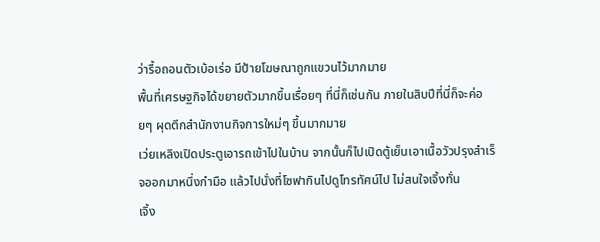ว่ารื้อถอนตัวเบ้อเร่อ มีป้ายโฆษณาถูกแขวนไว้มากมาย
พื้นที่เศรษฐกิจได้ขยายตัวมากขึ้นเรื่อยๆ ที่นี่ก็เช่นกัน ภายในสิบปีที่นี่ก็จะค่อยๆ ผุดตึกสำนักงานกิจการใหม่ๆ ขึ้นมากมาย
เว่ยเหลิงเปิดประตูเอารถเข้าไปในบ้าน จากนั้นก็ไปเปิดตู้เย็นเอาเนื้อวัวปรุงสำเร็จออกมาหนึ่งกำมือ แล้วไปนั่งที่โซฟากินไปดูโทรทัศน์ไป ไม่สนใจเจิ้งทั่น
เจิ้ง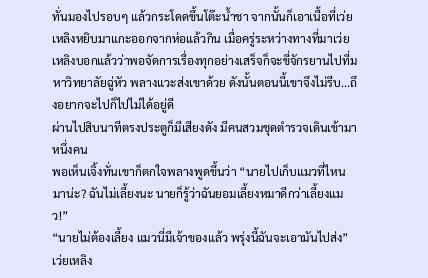ทั่นมองไปรอบๆ แล้วกระโดดขึ้นโต๊ะน้ำชา จากนั้นก็เอาเนื้อที่เว่ยเหลิงหยิบมาแกะออกจากห่อแล้วกิน เมื่อครู่ระหว่างทางที่มาเว่ยเหลิงบอกแล้วว่าพอจัดการเรื่องทุกอย่างเสร็จก็จะขี่จักรยานไปที่มหาวิทยาลัยฉู่หัว พลางแวะส่งเขาด้วย ดังนั้นตอนนี้เขาจึงไม่รีบ...ถึงอยากจะไปก็ไปไม่ได้อยู่ดี
ผ่านไปสิบนาทีตรงประตูก็มีเสียงดัง มีคนสวมชุดตำรวจเดินเข้ามาหนึ่งคน
พอเห็นเจิ้งทั่นเขาก็ตกใจพลางพูดขึ้นว่า “นายไปเก็บแมวที่ไหนมาน่ะ? ฉันไม่เลี้ยงนะ นายก็รู้ว่าฉันยอมเลี้ยงหมาดีกว่าเลี้ยงแมว!”
“นายไม่ต้องเลี้ยง แมวนี่มีเจ้าของแล้ว พรุ่งนี้ฉันจะเอามันไปส่ง” เว่ยเหลิง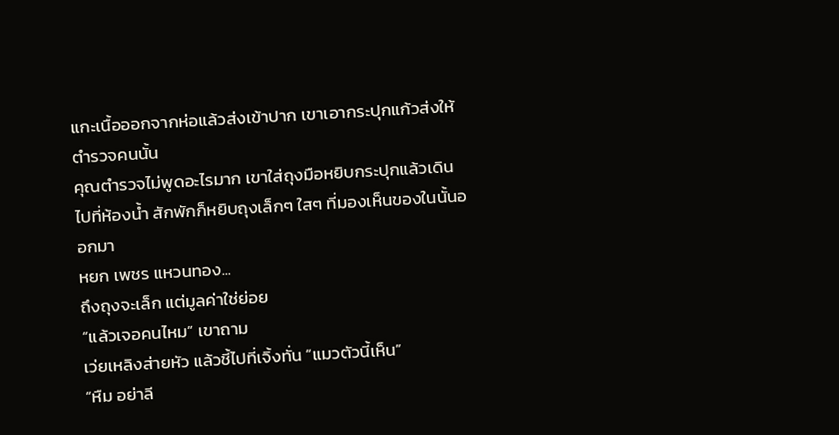แกะเนื้อออกจากห่อแล้วส่งเข้าปาก เขาเอากระปุกแก้วส่งให้ตำรวจคนนั้น
คุณตำรวจไม่พูดอะไรมาก เขาใส่ถุงมือหยิบกระปุกแล้วเดินไปที่ห้องน้ำ สักพักก็หยิบถุงเล็กๆ ใสๆ ที่มองเห็นของในนั้นออกมา
หยก เพชร แหวนทอง...
ถึงถุงจะเล็ก แต่มูลค่าใช่ย่อย
“แล้วเจอคนไหม” เขาถาม
เว่ยเหลิงส่ายหัว แล้วชี้ไปที่เจิ้งทั่น “แมวตัวนี้เห็น”
“หืม อย่าลี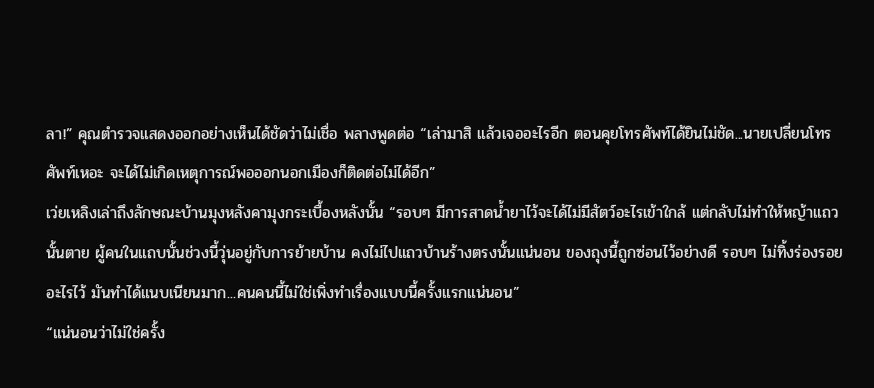ลา!” คุณตำรวจแสดงออกอย่างเห็นได้ชัดว่าไม่เชื่อ พลางพูดต่อ “เล่ามาสิ แล้วเจออะไรอีก ตอนคุยโทรศัพท์ได้ยินไม่ชัด...นายเปลี่ยนโทรศัพท์เหอะ จะได้ไม่เกิดเหตุการณ์พอออกนอกเมืองก็ติดต่อไม่ได้อีก”
เว่ยเหลิงเล่าถึงลักษณะบ้านมุงหลังคามุงกระเบื้องหลังนั้น “รอบๆ มีการสาดน้ำยาไว้จะได้ไม่มีสัตว์อะไรเข้าใกล้ แต่กลับไม่ทำให้หญ้าแถวนั้นตาย ผู้คนในแถบนั้นช่วงนี้วุ่นอยู่กับการย้ายบ้าน คงไม่ไปแถวบ้านร้างตรงนั้นแน่นอน ของถุงนี้ถูกซ่อนไว้อย่างดี รอบๆ ไม่ทิ้งร่องรอยอะไรไว้ มันทำได้แนบเนียนมาก...คนคนนี้ไม่ใช่เพิ่งทำเรื่องแบบนี้ครั้งแรกแน่นอน”
“แน่นอนว่าไม่ใช่ครั้ง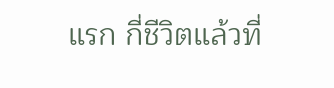แรก กี่ชีวิตแล้วที่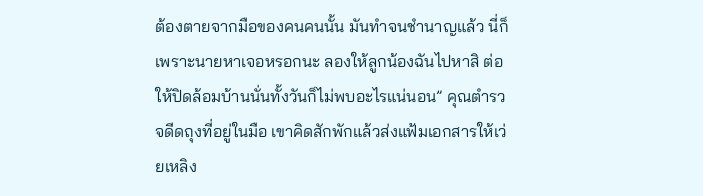ต้องตายจากมือของคนคนนั้น มันทำจนชำนาญแล้ว นี่ก็เพราะนายหาเจอหรอกนะ ลองให้ลูกน้องฉันไปหาสิ ต่อให้ปิดล้อมบ้านนั่นทั้งวันก็ไม่พบอะไรแน่นอน” คุณตำรวจดีดถุงที่อยู่ในมือ เขาคิดสักพักแล้วส่งแฟ้มเอกสารให้เว่ยเหลิง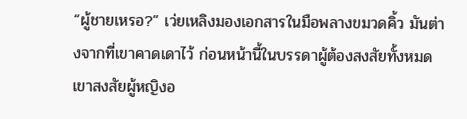“ผู้ชายเหรอ?” เว่ยเหลิงมองเอกสารในมือพลางขมวดคิ้ว มันต่างจากที่เขาคาดเดาไว้ ก่อนหน้านี้ในบรรดาผู้ต้องสงสัยทั้งหมดเขาสงสัยผู้หญิงอ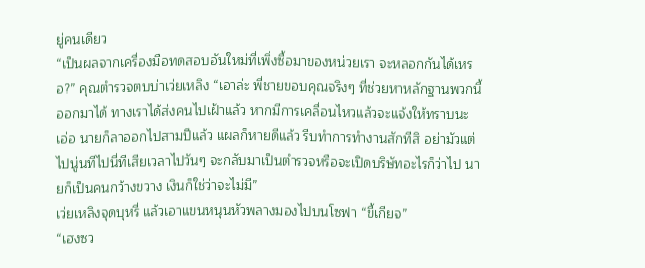ยู่คนเดียว
“เป็นผลจากเครื่องมือทดสอบอันใหม่ที่เพิ่งซื้อมาของหน่วยเรา จะหลอกกันได้เหรอ?” คุณตำรวจตบบ่าเว่ยเหลิง “เอาล่ะ พี่ชายขอบคุณจริงๆ ที่ช่วยหาหลักฐานพวกนี้ออกมาได้ ทางเราได้ส่งคนไปเฝ้าแล้ว หากมีการเคลื่อนไหวแล้วจะแจ้งให้ทราบนะ เอ่อ นายก็ลาออกไปสามปีแล้ว แผลก็หายดีแล้ว รีบทำการทำงานสักทีสิ อย่ามัวแต่ไปนู่นทีไปนี่ทีเสียเวลาไปวันๆ จะกลับมาเป็นตำรวจหรือจะเปิดบริษัทอะไรก็ว่าไป นายก็เป็นคนกว้างขวาง เงินก็ใช่ว่าจะไม่มี”
เว่ยเหลิงจุดบุหรี่ แล้วเอาแขนหนุนหัวพลางมองไปบนโซฟา “ขี้เกียจ”
“เฮงซว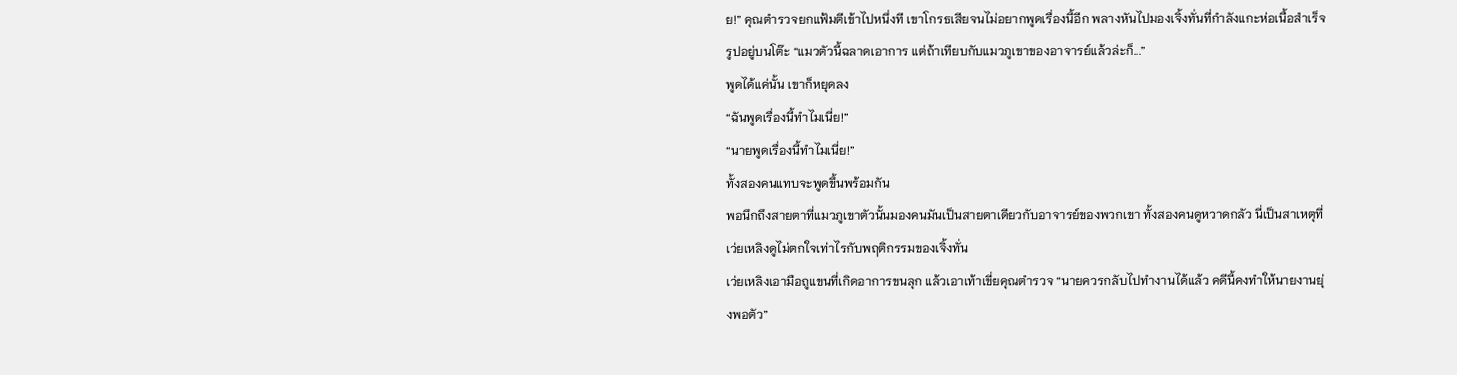ย!” คุณตำรวจยกแฟ้มตีเข้าไปหนึ่งที เขาโกรธเสียจนไม่อยากพูดเรื่องนี้อีก พลางหันไปมองเจิ้งทั่นที่กำลังแกะห่อเนื้อสำเร็จรูปอยู่บนโต๊ะ “แมวตัวนี้ฉลาดเอาการ แต่ถ้าเทียบกับแมวภูเขาของอาจารย์แล้วล่ะก็...”
พูดได้แค่นั้น เขาก็หยุดลง
“ฉันพูดเรื่องนี้ทำไมเนี่ย!”
“นายพูดเรื่องนี้ทำไมเนี่ย!”
ทั้งสองคนแทบจะพูดขึ้นพร้อมกัน
พอนึกถึงสายตาที่แมวภูเขาตัวนั้นมองคนมันเป็นสายตาเดียวกับอาจารย์ของพวกเขา ทั้งสองคนดูหวาดกลัว นี่เป็นสาเหตุที่เว่ยเหลิงดูไม่ตกใจเท่าไรกับพฤติกรรมของเจิ้งทั่น
เว่ยเหลิงเอามือถูแขนที่เกิดอาการขนลุก แล้วเอาเท้าเขี่ยคุณตำรวจ “นายควรกลับไปทำงานได้แล้ว คดีนี้คงทำให้นายงานยุ่งพอตัว”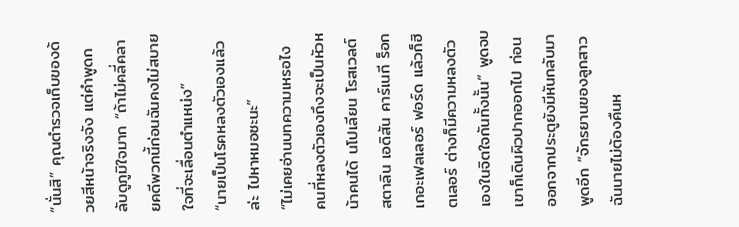“นั่นสิ” คุณตำรวจเก็บของด้วยสีหน้าจริงจัง แต่คำพูดกลับดูภูมิใจมาก “ถ้าไม่คลี่คลายคดีพวกนี้ก่อนฉันคงไม่สบายใจที่จะเลื่อนตำแหน่ง”
“นายเป็นโรคหลงตัวเองแล้วล่ะ ไปหาหมอซะนะ”
“ไม่เคยอ่านบทความเหรอไง คนที่หลงตัวเองถึงจะเป็นหัวหน้าคนได้ นโปเลียน โรสเวลต์ สตาลิน เอดิสัน คาร์เนกี ร็อกเกอะเฟลเลอร์ ฟอร์ด แล้วก็ฮิตเลอร์ ต่างก็มีความหลงตัวเองในจิตใจกันทั้งนั้น” พูดจบเขาก็เดินผิวปากออกไป ก่อนออกจากประตูยังมีหันกลับมาพูดอีก “จักรยานของลูกสาวฉันนายไม่ต้องคืนห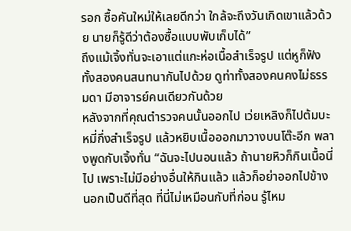รอก ซื้อคันใหม่ให้เลยดีกว่า ใกล้จะถึงวันเกิดเขาแล้วด้วย นายก็รู้ดีว่าต้องซื้อแบบพับเก็บได้”
ถึงแม้เจิ้งทั่นจะเอาแต่แกะห่อเนื้อสำเร็จรูป แต่หูก็ฟังทั้งสองคนสนทนากันไปด้วย ดูท่าทั้งสองคนคงไม่ธรรมดา มีอาจารย์คนเดียวกันด้วย
หลังจากที่คุณตำรวจคนนั้นออกไป เว่ยเหลิงก็ไปต้มบะหมี่กึ่งสำเร็จรูป แล้วหยิบเนื้อออกมาวางบนโต๊ะอีก พลางพูดกับเจิ้งทั่น “ฉันจะไปนอนแล้ว ถ้านายหิวก็กินเนื้อนี่ไป เพราะไม่มีอย่างอื่นให้กินแล้ว แล้วก็อย่าออกไปข้างนอกเป็นดีที่สุด ที่นี่ไม่เหมือนกับที่ก่อน รู้ไหม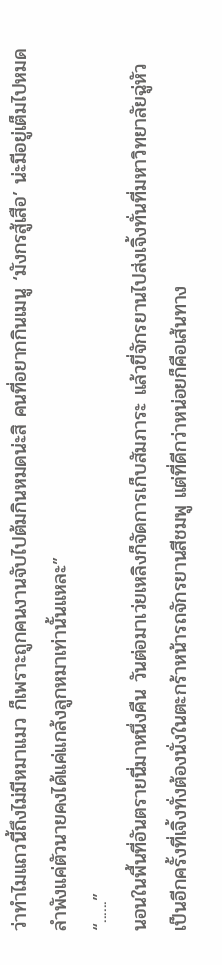ว่าทำไมแถวนี้ถึงไม่มีหมาแมว ก็เพราะถูกคนงานจับไปต้มกินหมดน่ะสิ คนที่อยากกินเมนู ‘มังกรสู้เสือ’ น่ะมีอยู่เต็มไปหมด ลำพังแค่ตัวนายคงได้แค่แกล้งลูกหมาเท่านั้นแหละ”
“......”
นอนในพื้นที่อันตรายนี่มาหนึ่งคืน วันต่อมาเว่ยเหลิงก็จัดการเก็บสัมภาระ แล้วขี่จักรยานไปส่งเจิ้งทั่นที่มหาวิทยาลัยฉู่หัว เป็นอีกครั้งที่เจิ้งทั่งต้องนั่งในตะกร้าหน้ารถจักรยานสีชมพู แต่ที่ดีกว่าหน่อยก็คือเส้นทาง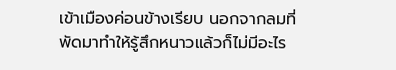เข้าเมืองค่อนข้างเรียบ นอกจากลมที่พัดมาทำให้รู้สึกหนาวแล้วก็ไม่มีอะไร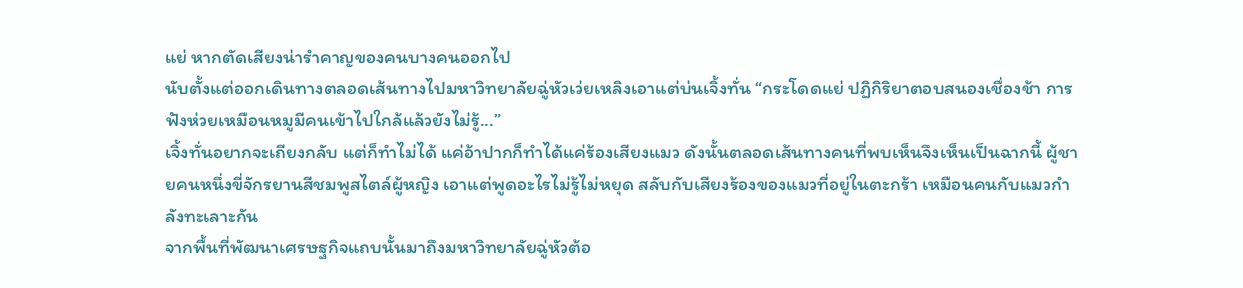แย่ หากตัดเสียงน่ารำคาญของคนบางคนออกไป
นับตั้งแต่ออกเดินทางตลอดเส้นทางไปมหาวิทยาลัยฉู่หัวเว่ยเหลิงเอาแต่บ่นเจิ้งทั่น “กระโดดแย่ ปฏิกิริยาตอบสนองเชื่องช้า การฟังห่วยเหมือนหมูมีคนเข้าไปใกล้แล้วยังไม่รู้...”
เจิ้งทั่นอยากจะเถียงกลับ แต่ก็ทำไม่ได้ แค่อ้าปากก็ทำได้แค่ร้องเสียงแมว ดังนั้นตลอดเส้นทางคนที่พบเห็นจึงเห็นเป็นฉากนี้ ผู้ชายคนหนึ่งขี่จักรยานสีชมพูสไตล์ผู้หญิง เอาแต่พูดอะไรไม่รู้ไม่หยุด สลับกับเสียงร้องของแมวที่อยู่ในตะกร้า เหมือนคนกับแมวกำลังทะเลาะกัน
จากพื้นที่พัฒนาเศรษฐกิจแถบนั้นมาถึงมหาวิทยาลัยฉู่หัวต้อ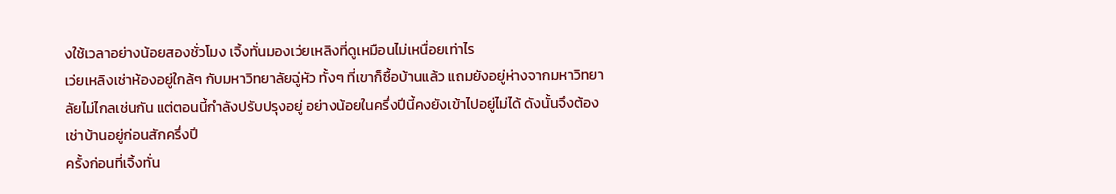งใช้เวลาอย่างน้อยสองชั่วโมง เจิ้งทั่นมองเว่ยเหลิงที่ดูเหมือนไม่เหนื่อยเท่าไร
เว่ยเหลิงเช่าห้องอยู่ใกล้ๆ กับมหาวิทยาลัยฉู่หัว ทั้งๆ ที่เขาก็ซื้อบ้านแล้ว แถมยังอยู่ห่างจากมหาวิทยาลัยไม่ไกลเช่นกัน แต่ตอนนี้กำลังปรับปรุงอยู่ อย่างน้อยในครึ่งปีนี้คงยังเข้าไปอยู่ไม่ได้ ดังนั้นจึงต้องเช่าบ้านอยู่ก่อนสักครึ่งปี
ครั้งก่อนที่เจิ้งทั่น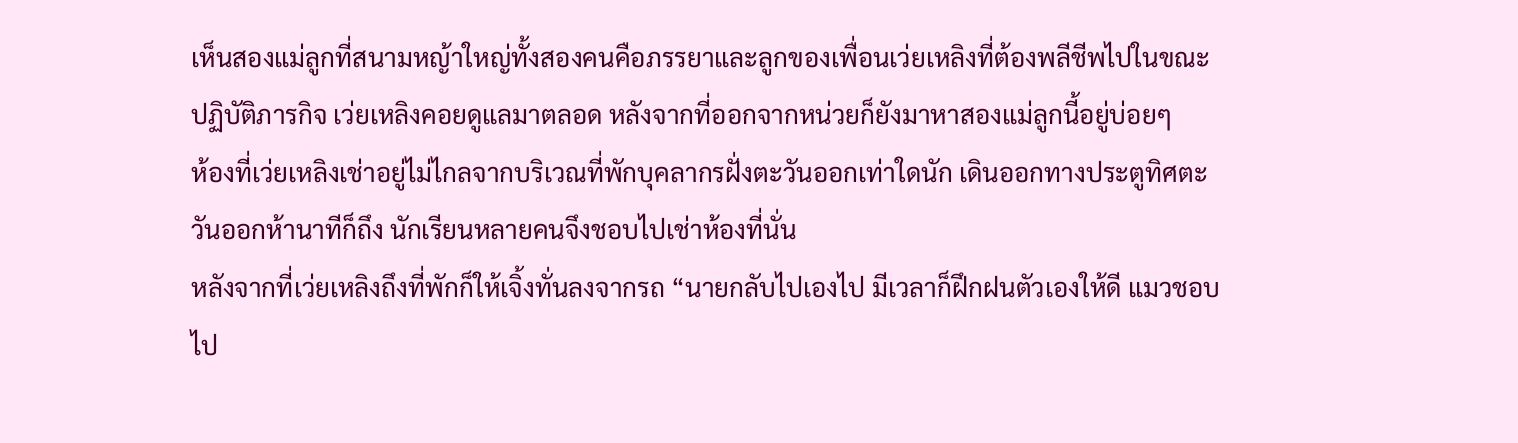เห็นสองแม่ลูกที่สนามหญ้าใหญ่ทั้งสองคนคือภรรยาและลูกของเพื่อนเว่ยเหลิงที่ต้องพลีชีพไปในขณะปฏิบัติภารกิจ เว่ยเหลิงคอยดูแลมาตลอด หลังจากที่ออกจากหน่วยก็ยังมาหาสองแม่ลูกนี้อยู่บ่อยๆ
ห้องที่เว่ยเหลิงเช่าอยู่ไม่ไกลจากบริเวณที่พักบุคลากรฝั่งตะวันออกเท่าใดนัก เดินออกทางประตูทิศตะวันออกห้านาทีก็ถึง นักเรียนหลายคนจึงชอบไปเช่าห้องที่นั่น
หลังจากที่เว่ยเหลิงถึงที่พักก็ให้เจิ้งทั่นลงจากรถ “นายกลับไปเองไป มีเวลาก็ฝึกฝนตัวเองให้ดี แมวชอบไป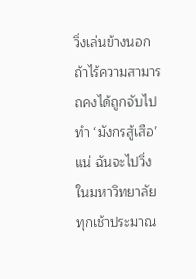วิ่งเล่นข้างนอก ถ้าไร้ความสามารถคงได้ถูกจับไปทำ ‘มังกรสู้เสือ’ แน่ ฉันจะไปวิ่งในมหาวิทยาลัยทุกเช้าประมาณ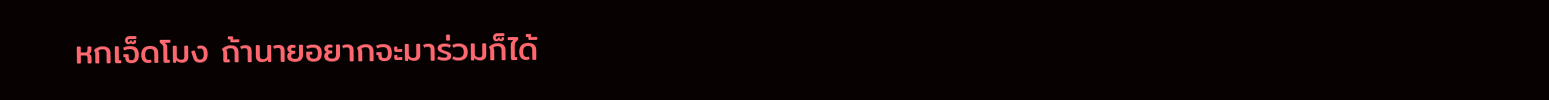หกเจ็ดโมง ถ้านายอยากจะมาร่วมก็ได้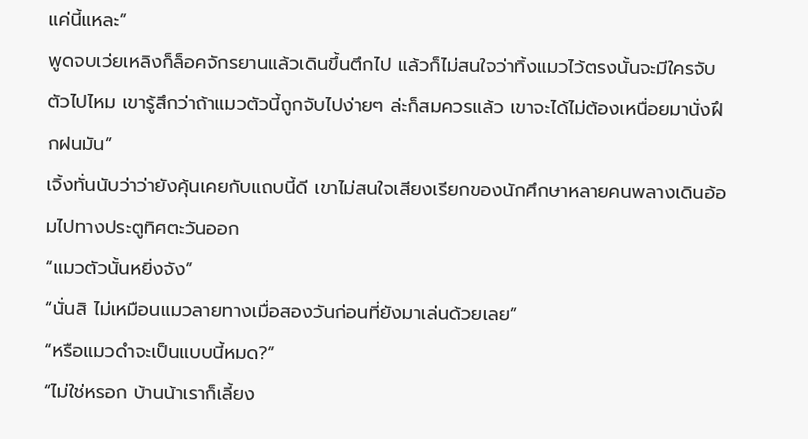แค่นี้แหละ”
พูดจบเว่ยเหลิงก็ล็อคจักรยานแล้วเดินขึ้นตึกไป แล้วก็ไม่สนใจว่าทิ้งแมวไว้ตรงนั้นจะมีใครจับตัวไปไหม เขารู้สึกว่าถ้าแมวตัวนี้ถูกจับไปง่ายๆ ล่ะก็สมควรแล้ว เขาจะได้ไม่ต้องเหนื่อยมานั่งฝึกฝนมัน”
เจิ้งทั่นนับว่าว่ายังคุ้นเคยกับแถบนี้ดี เขาไม่สนใจเสียงเรียกของนักศึกษาหลายคนพลางเดินอ้อมไปทางประตูทิศตะวันออก
“แมวตัวนั้นหยิ่งจัง”
“นั่นสิ ไม่เหมือนแมวลายทางเมื่อสองวันก่อนที่ยังมาเล่นด้วยเลย”
“หรือแมวดำจะเป็นแบบนี้หมด?”
“ไม่ใช่หรอก บ้านน้าเราก็เลี้ยง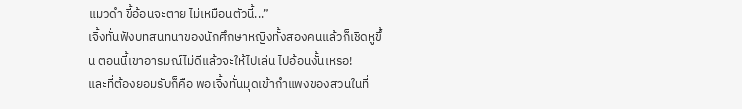แมวดำ ขี้อ้อนจะตาย ไม่เหมือนตัวนี้...”
เจิ้งทั่นฟังบทสนทนาของนักศึกษาหญิงทั้งสองคนแล้วก็เชิดหูขึ้น ตอนนี้เขาอารมณ์ไม่ดีแล้วจะให้ไปเล่น ไปอ้อนงั้นเหรอ!
และที่ต้องยอมรับก็คือ พอเจิ้งทั่นมุดเข้ากำแพงของสวนในที่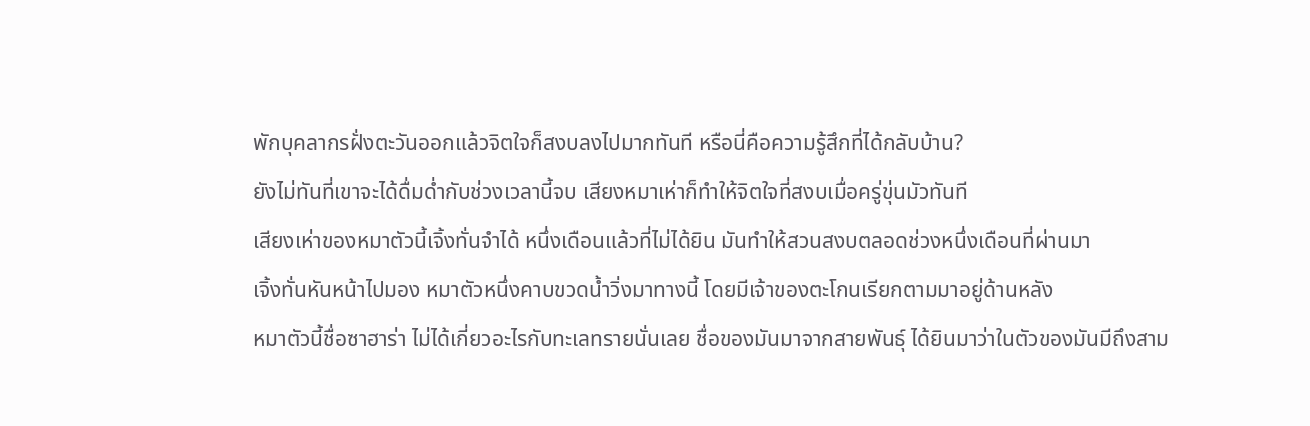พักบุคลากรฝั่งตะวันออกแล้วจิตใจก็สงบลงไปมากทันที หรือนี่คือความรู้สึกที่ได้กลับบ้าน?
ยังไม่ทันที่เขาจะได้ดื่มด่ำกับช่วงเวลานี้จบ เสียงหมาเห่าก็ทำให้จิตใจที่สงบเมื่อครู่ขุ่นมัวทันที
เสียงเห่าของหมาตัวนี้เจิ้งทั่นจำได้ หนึ่งเดือนแล้วที่ไม่ได้ยิน มันทำให้สวนสงบตลอดช่วงหนึ่งเดือนที่ผ่านมา
เจิ้งทั่นหันหน้าไปมอง หมาตัวหนึ่งคาบขวดน้ำวิ่งมาทางนี้ โดยมีเจ้าของตะโกนเรียกตามมาอยู่ด้านหลัง
หมาตัวนี้ชื่อซาฮาร่า ไม่ได้เกี่ยวอะไรกับทะเลทรายนั่นเลย ชื่อของมันมาจากสายพันธุ์ ได้ยินมาว่าในตัวของมันมีถึงสาม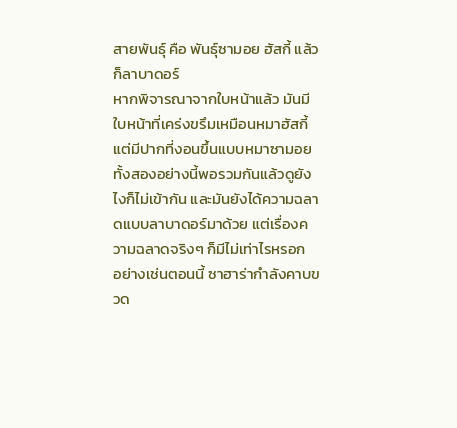สายพันธุ์ คือ พันธุ์ซามอย ฮัสกี้ แล้วก็ลาบาดอร์
หากพิจารณาจากใบหน้าแล้ว มันมีใบหน้าที่เคร่งขรึมเหมือนหมาฮัสกี้ แต่มีปากที่งอนขึ้นแบบหมาซามอย ทั้งสองอย่างนี้พอรวมกันแล้วดูยังไงก็ไม่เข้ากัน และมันยังได้ความฉลาดแบบลาบาดอร์มาด้วย แต่เรื่องความฉลาดจริงๆ ก็มีไม่เท่าไรหรอก
อย่างเช่นตอนนี้ ซาฮาร่ากำลังคาบขวด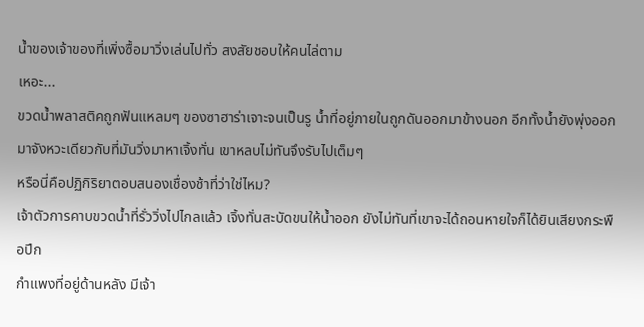น้ำของเจ้าของที่เพิ่งซื้อมาวิ่งเล่นไปทั่ว สงสัยชอบให้คนไล่ตาม
เหอะ...
ขวดน้ำพลาสติคถูกฟันแหลมๆ ของซาฮาร่าเจาะจนเป็นรู น้ำที่อยู่ภายในถูกดันออกมาข้างนอก อีกทั้งน้ำยังพุ่งออกมาจังหวะเดียวกับที่มันวิ่งมาหาเจิ้งทั่น เขาหลบไม่ทันจึงรับไปเต็มๆ
หรือนี่คือปฏิกิริยาตอบสนองเชื่องช้าที่ว่าใช่ไหม?
เจ้าตัวการคาบขวดน้ำที่รั่ววิ่งไปไกลแล้ว เจิ้งทั่นสะบัดขนให้น้ำออก ยังไม่ทันที่เขาจะได้ถอนหายใจก็ได้ยินเสียงกระพือปีก
กำแพงที่อยู่ด้านหลัง มีเจ้า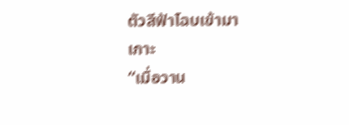ตัวสีฟ้าโฉบเข้ามาเกาะ
“เมื่อวาน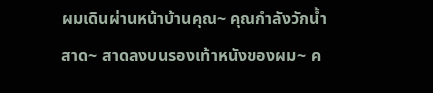ผมเดินผ่านหน้าบ้านคุณ~ คุณกำลังวักน้ำสาด~ สาดลงบนรองเท้าหนังของผม~ ค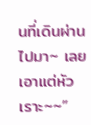นที่เดินผ่านไปมา~ เลยเอาแต่หัวเราะ~~”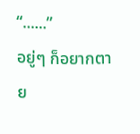“......”
อยู่ๆ ก็อยากตาย